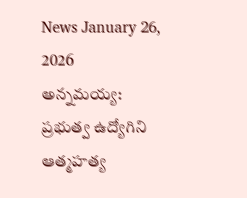News January 26, 2026
అన్నమయ్య: ప్రభుత్వ ఉద్యోగిని ఆత్మహత్య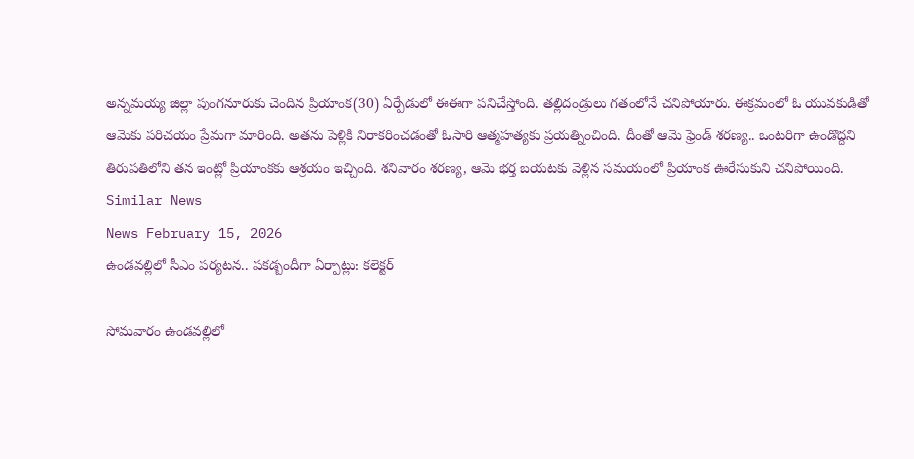అన్నమయ్య జిల్లా పుంగనూరుకు చెందిన ప్రియాంక(30) ఏర్పేడులో ఈఈగా పనిచేస్తోంది. తల్లిదండ్రులు గతంలోనే చనిపోయారు. ఈక్రమంలో ఓ యువకుడితో ఆమెకు పరిచయం ప్రేమగా మారింది. అతను పెళ్లికి నిరాకరించడంతో ఓసారి ఆత్మహత్యకు ప్రయత్నించింది. దీంతో ఆమె ఫ్రెండ్ శరణ్య.. ఒంటరిగా ఉండొద్దని తిరుపతిలోని తన ఇంట్లో ప్రియాంకకు ఆశ్రయం ఇచ్చింది. శనివారం శరణ్య, ఆమె భర్త బయటకు వెళ్లిన సమయంలో ప్రియాంక ఊరేసుకుని చనిపోయింది.
Similar News
News February 15, 2026
ఉండవల్లిలో సీఎం పర్యటన.. పకడ్బందీగా ఏర్పాట్లు: కలెక్టర్

సోమవారం ఉండవల్లిలో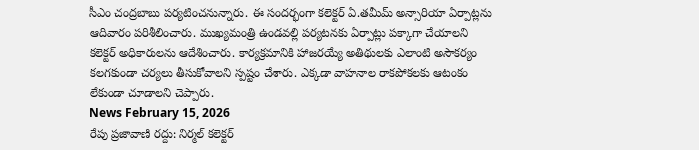సీఎం చంద్రబాబు పర్యటించనున్నారు. ఈ సందర్భంగా కలెక్టర్ ఏ.తమీమ్ అన్సారియా ఏర్పాట్లను ఆదివారం పరిశీలించారు. ముఖ్యమంత్రి ఉండవల్లి పర్యటనకు ఏర్పాట్లు పక్కాగా చేయాలని కలెక్టర్ అధికారులను ఆదేశించారు. కార్యక్రమానికి హాజరయ్యే అతిథులకు ఎలాంటి అసౌకర్యం కలగకుండా చర్యలు తీసుకోవాలని స్పష్టం చేశారు. ఎక్కడా వాహనాల రాకపోకలకు ఆటంకం లేకుండా చూడాలని చెప్పారు.
News February 15, 2026
రేపు ప్రజావాణి రద్దు: నిర్మల్ కలెక్టర్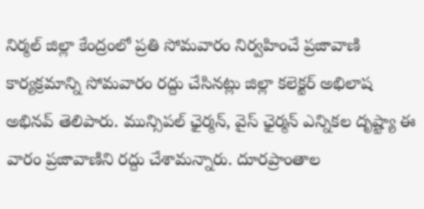నిర్మల్ జిల్లా కేంద్రంలో ప్రతి సోమవారం నిర్వహించే ప్రజావాణి కార్యక్రమాన్ని సోమవారం రద్దు చేసినట్లు జిల్లా కలెక్టర్ అభిలాష అభినవ్ తెలిపారు. మున్సిపల్ ఛైర్మన్, వైస్ ఛైర్మన్ ఎన్నికల దృష్ట్యా ఈ వారం ప్రజావాణిని రద్దు చేశామన్నారు. దూరప్రాంతాల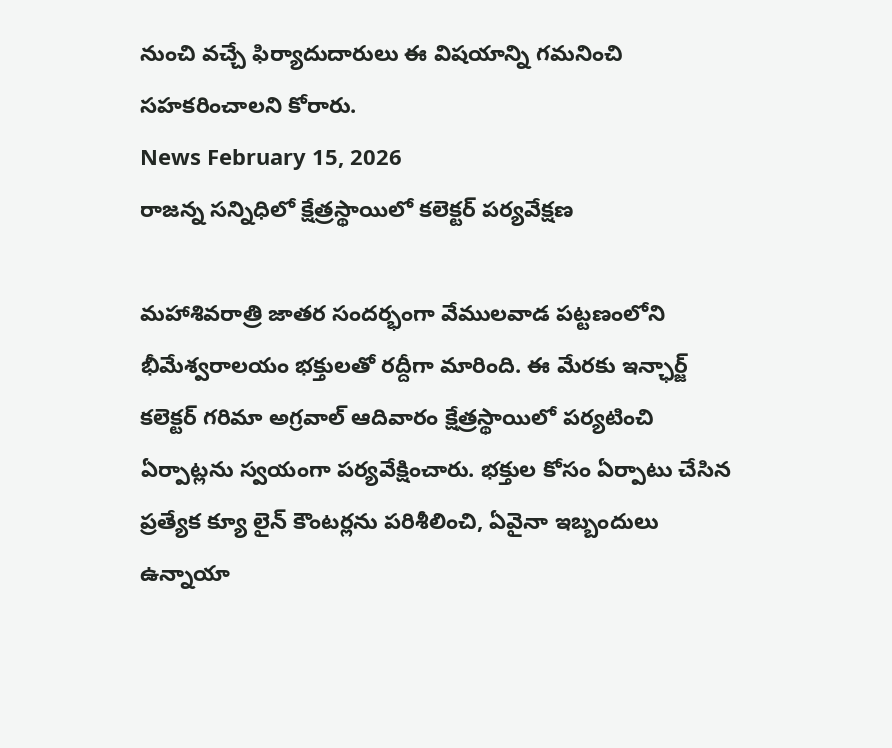నుంచి వచ్చే ఫిర్యాదుదారులు ఈ విషయాన్ని గమనించి సహకరించాలని కోరారు.
News February 15, 2026
రాజన్న సన్నిధిలో క్షేత్రస్థాయిలో కలెక్టర్ పర్యవేక్షణ

మహాశివరాత్రి జాతర సందర్భంగా వేములవాడ పట్టణంలోని భీమేశ్వరాలయం భక్తులతో రద్దీగా మారింది. ఈ మేరకు ఇన్ఛార్జ్ కలెక్టర్ గరిమా అగ్రవాల్ ఆదివారం క్షేత్రస్థాయిలో పర్యటించి ఏర్పాట్లను స్వయంగా పర్యవేక్షించారు. భక్తుల కోసం ఏర్పాటు చేసిన ప్రత్యేక క్యూ లైన్ కౌంటర్లను పరిశీలించి, ఏవైనా ఇబ్బందులు ఉన్నాయా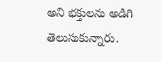అని భక్తులను అడిగి తెలుసుకున్నారు.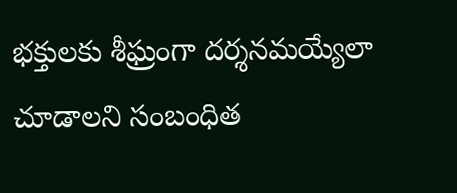భక్తులకు శీఘ్రంగా దర్శనమయ్యేలా చూడాలని సంబంధిత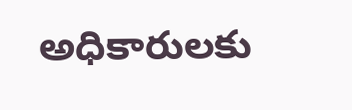అధికారులకు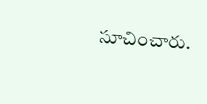సూచించారు.